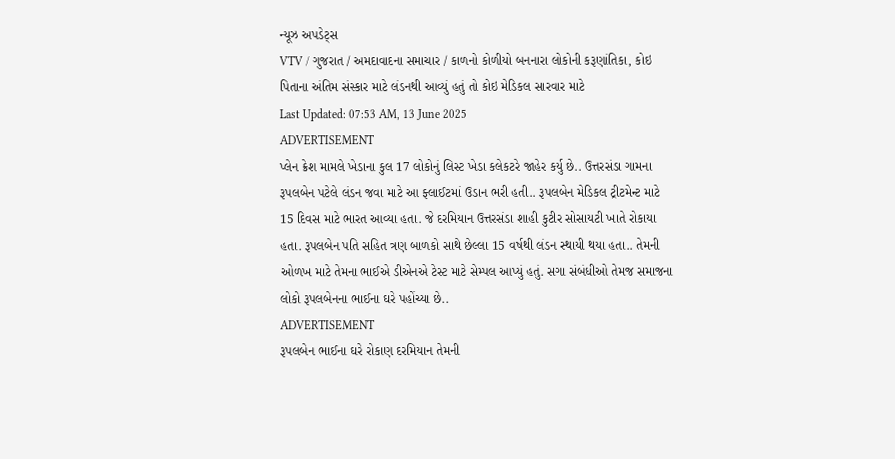ન્યૂઝ અપડેટ્સ
VTV / ગુજરાત / અમદાવાદના સમાચાર / કાળનો કોળીયો બનનારા લોકોની કરૂણાંતિકા, કોઇ પિતાના અંતિમ સંસ્કાર માટે લંડનથી આવ્યું હતું તો કોઇ મેડિકલ સારવાર માટે
Last Updated: 07:53 AM, 13 June 2025
ADVERTISEMENT
પ્લેન ક્રેશ મામલે ખેડાના કુલ 17 લોકોનું લિસ્ટ ખેડા કલેકટરે જાહેર કર્યુ છે.. ઉત્તરસંડા ગામના રૂપલબેન પટેલે લંડન જવા માટે આ ફ્લાઈટમાં ઉડાન ભરી હતી.. રૂપલબેન મેડિકલ ટ્રીટમેન્ટ માટે 15 દિવસ માટે ભારત આવ્યા હતા. જે દરમિયાન ઉત્તરસંડા શાહી કુટીર સોસાયટી ખાતે રોકાયા હતા. રૂપલબેન પતિ સહિત ત્રણ બાળકો સાથે છેલ્લા 15 વર્ષથી લંડન સ્થાયી થયા હતા.. તેમની ઓળખ માટે તેમના ભાઈએ ડીએનએ ટેસ્ટ માટે સેમ્પલ આપ્યું હતું. સગા સંબંધીઓ તેમજ સમાજના લોકો રૂપલબેનના ભાઈના ઘરે પહોંચ્યા છે..
ADVERTISEMENT
રૂપલબેન ભાઈના ઘરે રોકાણ દરમિયાન તેમની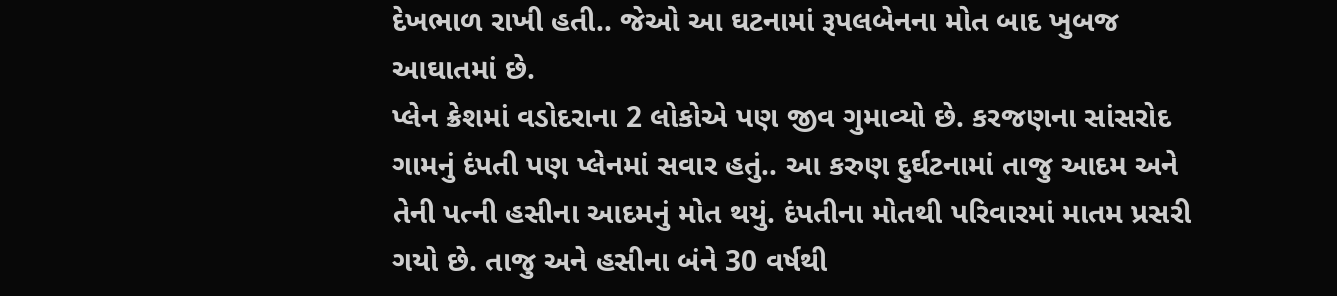દેખભાળ રાખી હતી.. જેઓ આ ઘટનામાં રૂપલબેનના મોત બાદ ખુબજ આઘાતમાં છે.
પ્લેન ક્રેશમાં વડોદરાના 2 લોકોએ પણ જીવ ગુમાવ્યો છે. કરજણના સાંસરોદ ગામનું દંપતી પણ પ્લેનમાં સવાર હતું.. આ કરુણ દુર્ઘટનામાં તાજુ આદમ અને તેની પત્ની હસીના આદમનું મોત થયું. દંપતીના મોતથી પરિવારમાં માતમ પ્રસરી ગયો છે. તાજુ અને હસીના બંને 30 વર્ષથી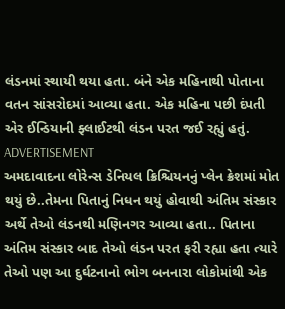લંડનમાં સ્થાયી થયા હતા. બંને એક મહિનાથી પોતાના વતન સાંસરોદમાં આવ્યા હતા. એક મહિના પછી દંપતી એર ઈન્ડિયાની ફ્લાઈટથી લંડન પરત જઈ રહ્યું હતું.
ADVERTISEMENT
અમદાવાદના લોરેન્સ ડેનિયલ ક્રિશ્ચિયનનું પ્લેન ક્રેશમાં મોત થયું છે..તેમના પિતાનું નિધન થયું હોવાથી અંતિમ સંસ્કાર અર્થે તેઓ લંડનથી મણિનગર આવ્યા હતા.. પિતાના અંતિમ સંસ્કાર બાદ તેઓ લંડન પરત ફરી રહ્યા હતા ત્યારે તેઓ પણ આ દુર્ઘટનાનો ભોગ બનનારા લોકોમાંથી એક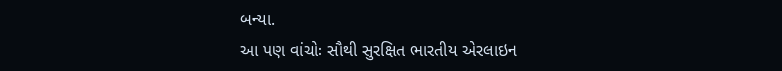બન્યા.
આ પણ વાંચોઃ સૌથી સુરક્ષિત ભારતીય એરલાઇન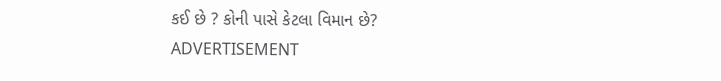કઈ છે ? કોની પાસે કેટલા વિમાન છે?
ADVERTISEMENT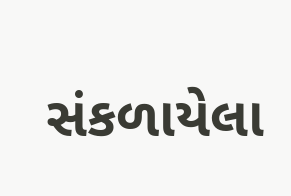સંકળાયેલા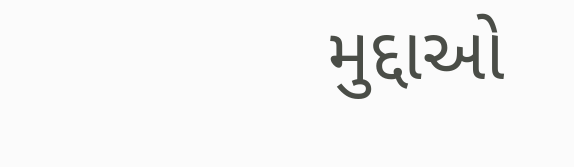મુદ્દાઓ